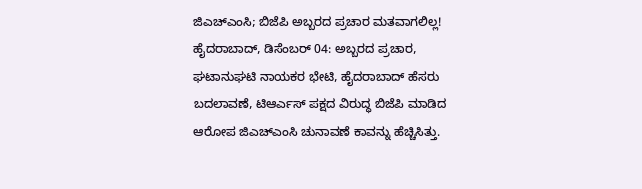ಜಿಎಚ್ಎಂಸಿ; ಬಿಜೆಪಿ ಅಬ್ಬರದ ಪ್ರಚಾರ ಮತವಾಗಲಿಲ್ಲ!
ಹೈದರಾಬಾದ್, ಡಿಸೆಂಬರ್ 04: ಅಬ್ಬರದ ಪ್ರಚಾರ, ಘಟಾನುಘಟಿ ನಾಯಕರ ಭೇಟಿ, ಹೈದರಾಬಾದ್ ಹೆಸರು ಬದಲಾವಣೆ, ಟಿಆರ್ಎಸ್ ಪಕ್ಷದ ವಿರುದ್ಧ ಬಿಜೆಪಿ ಮಾಡಿದ ಆರೋಪ ಜಿಎಚ್ಎಂಸಿ ಚುನಾವಣೆ ಕಾವನ್ನು ಹೆಚ್ಚಿಸಿತ್ತು.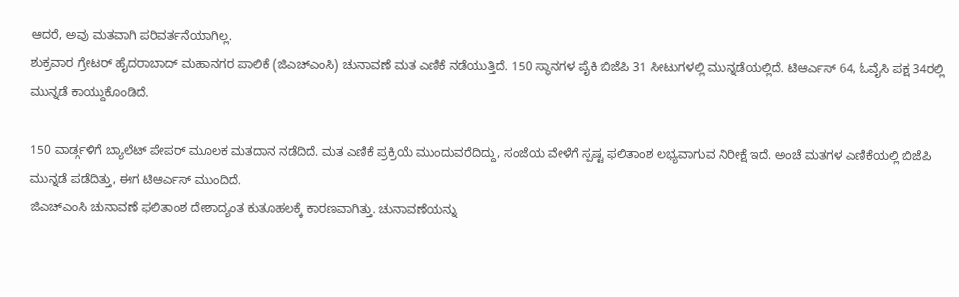ಆದರೆ, ಅವು ಮತವಾಗಿ ಪರಿವರ್ತನೆಯಾಗಿಲ್ಲ.
ಶುಕ್ರವಾರ ಗ್ರೇಟರ್ ಹೈದರಾಬಾದ್ ಮಹಾನಗರ ಪಾಲಿಕೆ (ಜಿಎಚ್ಎಂಸಿ) ಚುನಾವಣೆ ಮತ ಎಣಿಕೆ ನಡೆಯುತ್ತಿದೆ. 150 ಸ್ಥಾನಗಳ ಪೈಕಿ ಬಿಜೆಪಿ 31 ಸೀಟುಗಳಲ್ಲಿ ಮುನ್ನಡೆಯಲ್ಲಿದೆ. ಟಿಆರ್ಎಸ್ 64, ಓವೈಸಿ ಪಕ್ಷ 34ರಲ್ಲಿ ಮುನ್ನಡೆ ಕಾಯ್ದುಕೊಂಡಿದೆ.

150 ವಾರ್ಡ್ಗಳಿಗೆ ಬ್ಯಾಲೆಟ್ ಪೇಪರ್ ಮೂಲಕ ಮತದಾನ ನಡೆದಿದೆ. ಮತ ಎಣಿಕೆ ಪ್ರಕ್ರಿಯೆ ಮುಂದುವರೆದಿದ್ದು, ಸಂಜೆಯ ವೇಳೆಗೆ ಸ್ಪಷ್ಟ ಫಲಿತಾಂಶ ಲಭ್ಯವಾಗುವ ನಿರೀಕ್ಷೆ ಇದೆ. ಅಂಚೆ ಮತಗಳ ಎಣಿಕೆಯಲ್ಲಿ ಬಿಜೆಪಿ ಮುನ್ನಡೆ ಪಡೆದಿತ್ತು, ಈಗ ಟಿಆರ್ಎಸ್ ಮುಂದಿದೆ.
ಜಿಎಚ್ಎಂಸಿ ಚುನಾವಣೆ ಫಲಿತಾಂಶ ದೇಶಾದ್ಯಂತ ಕುತೂಹಲಕ್ಕೆ ಕಾರಣವಾಗಿತ್ತು. ಚುನಾವಣೆಯನ್ನು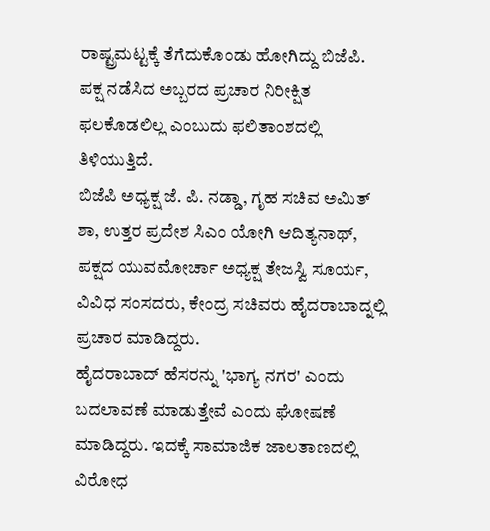ರಾಷ್ಟ್ರಮಟ್ಟಕ್ಕೆ ತೆಗೆದುಕೊಂಡು ಹೋಗಿದ್ದು ಬಿಜೆಪಿ. ಪಕ್ಷ ನಡೆಸಿದ ಅಬ್ಬರದ ಪ್ರಚಾರ ನಿರೀಕ್ಷಿತ ಫಲಕೊಡಲಿಲ್ಲ ಎಂಬುದು ಫಲಿತಾಂಶದಲ್ಲಿ ತಿಳಿಯುತ್ತಿದೆ.
ಬಿಜೆಪಿ ಅಧ್ಯಕ್ಷ ಜೆ. ಪಿ. ನಡ್ಡಾ, ಗೃಹ ಸಚಿವ ಅಮಿತ್ ಶಾ, ಉತ್ತರ ಪ್ರದೇಶ ಸಿಎಂ ಯೋಗಿ ಆದಿತ್ಯನಾಥ್, ಪಕ್ಷದ ಯುವಮೋರ್ಚಾ ಅಧ್ಯಕ್ಷ ತೇಜಸ್ವಿ ಸೂರ್ಯ, ವಿವಿಧ ಸಂಸದರು, ಕೇಂದ್ರ ಸಚಿವರು ಹೈದರಾಬಾದ್ನಲ್ಲಿ ಪ್ರಚಾರ ಮಾಡಿದ್ದರು.
ಹೈದರಾಬಾದ್ ಹೆಸರನ್ನು 'ಭಾಗ್ಯ ನಗರ' ಎಂದು ಬದಲಾವಣೆ ಮಾಡುತ್ತೇವೆ ಎಂದು ಘೋಷಣೆ ಮಾಡಿದ್ದರು. ಇದಕ್ಕೆ ಸಾಮಾಜಿಕ ಜಾಲತಾಣದಲ್ಲಿ ವಿರೋಧ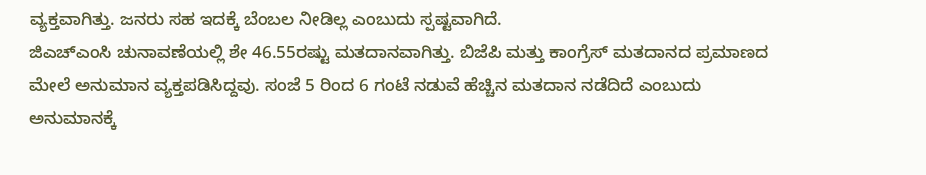ವ್ಯಕ್ತವಾಗಿತ್ತು. ಜನರು ಸಹ ಇದಕ್ಕೆ ಬೆಂಬಲ ನೀಡಿಲ್ಲ ಎಂಬುದು ಸ್ಪಷ್ಟವಾಗಿದೆ.
ಜಿಎಚ್ಎಂಸಿ ಚುನಾವಣೆಯಲ್ಲಿ ಶೇ 46.55ರಷ್ಟು ಮತದಾನವಾಗಿತ್ತು. ಬಿಜೆಪಿ ಮತ್ತು ಕಾಂಗ್ರೆಸ್ ಮತದಾನದ ಪ್ರಮಾಣದ ಮೇಲೆ ಅನುಮಾನ ವ್ಯಕ್ತಪಡಿಸಿದ್ದವು. ಸಂಜೆ 5 ರಿಂದ 6 ಗಂಟೆ ನಡುವೆ ಹೆಚ್ಚಿನ ಮತದಾನ ನಡೆದಿದೆ ಎಂಬುದು ಅನುಮಾನಕ್ಕೆ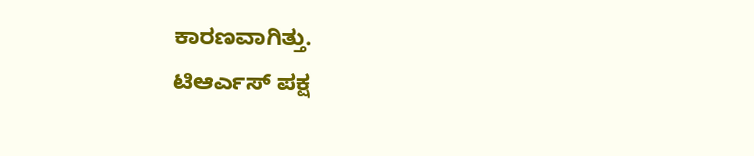ಕಾರಣವಾಗಿತ್ತು.
ಟಿಆರ್ಎಸ್ ಪಕ್ಷ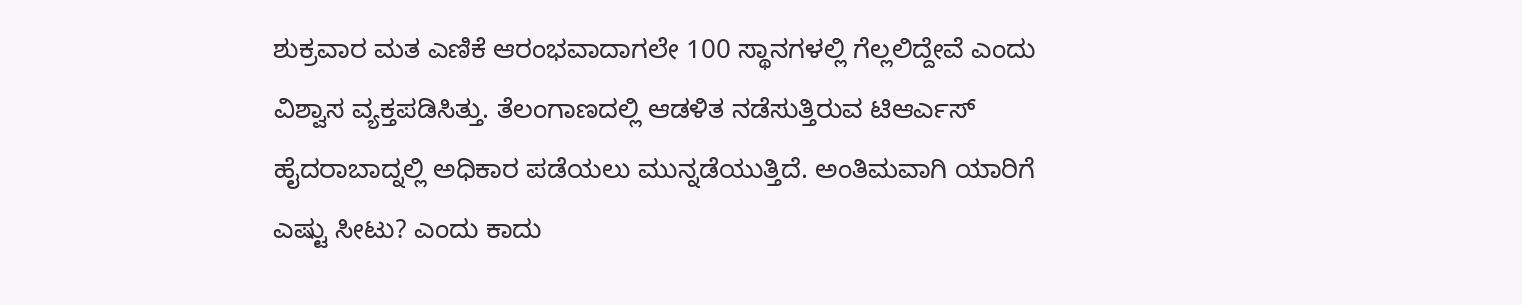ಶುಕ್ರವಾರ ಮತ ಎಣಿಕೆ ಆರಂಭವಾದಾಗಲೇ 100 ಸ್ಥಾನಗಳಲ್ಲಿ ಗೆಲ್ಲಲಿದ್ದೇವೆ ಎಂದು ವಿಶ್ವಾಸ ವ್ಯಕ್ತಪಡಿಸಿತ್ತು. ತೆಲಂಗಾಣದಲ್ಲಿ ಆಡಳಿತ ನಡೆಸುತ್ತಿರುವ ಟಿಆರ್ಎಸ್ ಹೈದರಾಬಾದ್ನಲ್ಲಿ ಅಧಿಕಾರ ಪಡೆಯಲು ಮುನ್ನಡೆಯುತ್ತಿದೆ. ಅಂತಿಮವಾಗಿ ಯಾರಿಗೆ ಎಷ್ಟು ಸೀಟು? ಎಂದು ಕಾದು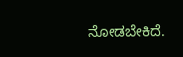ನೋಡಬೇಕಿದೆ.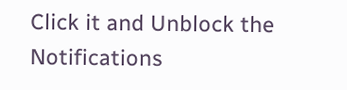Click it and Unblock the Notifications